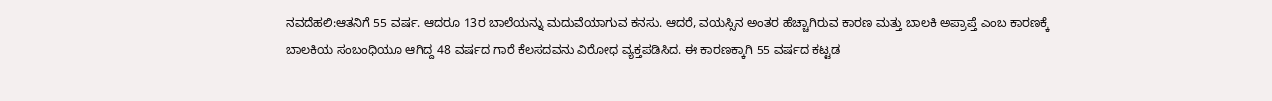ನವದೆಹಲಿ:ಆತನಿಗೆ 55 ವರ್ಷ. ಆದರೂ 13ರ ಬಾಲೆಯನ್ನು ಮದುವೆಯಾಗುವ ಕನಸು. ಆದರೆ, ವಯಸ್ಸಿನ ಅಂತರ ಹೆಚ್ಚಾಗಿರುವ ಕಾರಣ ಮತ್ತು ಬಾಲಕಿ ಅಪ್ರಾಪ್ತೆ ಎಂಬ ಕಾರಣಕ್ಕೆ ಬಾಲಕಿಯ ಸಂಬಂಧಿಯೂ ಆಗಿದ್ದ 48 ವರ್ಷದ ಗಾರೆ ಕೆಲಸದವನು ವಿರೋಧ ವ್ಯಕ್ತಪಡಿಸಿದ. ಈ ಕಾರಣಕ್ಕಾಗಿ 55 ವರ್ಷದ ಕಟ್ಟಡ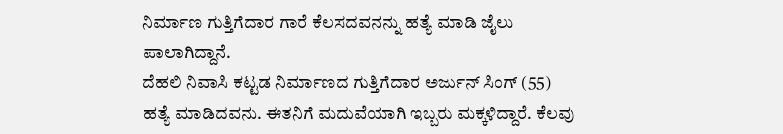ನಿರ್ಮಾಣ ಗುತ್ತಿಗೆದಾರ ಗಾರೆ ಕೆಲಸದವನನ್ನು ಹತ್ಯೆ ಮಾಡಿ ಜೈಲು ಪಾಲಾಗಿದ್ದಾನೆ.
ದೆಹಲಿ ನಿವಾಸಿ ಕಟ್ಟಡ ನಿರ್ಮಾಣದ ಗುತ್ತಿಗೆದಾರ ಅರ್ಜುನ್ ಸಿಂಗ್ (55) ಹತ್ಯೆ ಮಾಡಿದವನು. ಈತನಿಗೆ ಮದುವೆಯಾಗಿ ಇಬ್ಬರು ಮಕ್ಕಳಿದ್ದಾರೆ. ಕೆಲವು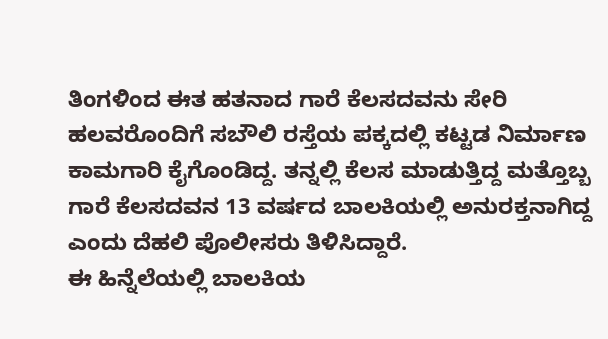ತಿಂಗಳಿಂದ ಈತ ಹತನಾದ ಗಾರೆ ಕೆಲಸದವನು ಸೇರಿ ಹಲವರೊಂದಿಗೆ ಸಬೌಲಿ ರಸ್ತೆಯ ಪಕ್ಕದಲ್ಲಿ ಕಟ್ಟಡ ನಿರ್ಮಾಣ ಕಾಮಗಾರಿ ಕೈಗೊಂಡಿದ್ದ. ತನ್ನಲ್ಲಿ ಕೆಲಸ ಮಾಡುತ್ತಿದ್ದ ಮತ್ತೊಬ್ಬ ಗಾರೆ ಕೆಲಸದವನ 13 ವರ್ಷದ ಬಾಲಕಿಯಲ್ಲಿ ಅನುರಕ್ತನಾಗಿದ್ದ ಎಂದು ದೆಹಲಿ ಪೊಲೀಸರು ತಿಳಿಸಿದ್ದಾರೆ.
ಈ ಹಿನ್ನೆಲೆಯಲ್ಲಿ ಬಾಲಕಿಯ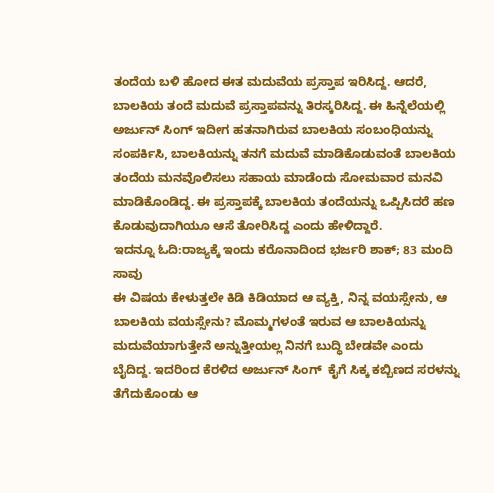ತಂದೆಯ ಬಳಿ ಹೋದ ಈತ ಮದುವೆಯ ಪ್ರಸ್ತಾಪ ಇರಿಸಿದ್ದ. ಆದರೆ, ಬಾಲಕಿಯ ತಂದೆ ಮದುವೆ ಪ್ರಸ್ತಾಪವನ್ನು ತಿರಸ್ಕರಿಸಿದ್ದ. ಈ ಹಿನ್ನೆಲೆಯಲ್ಲಿ ಅರ್ಜುನ್ ಸಿಂಗ್ ಇದೀಗ ಹತನಾಗಿರುವ ಬಾಲಕಿಯ ಸಂಬಂಧಿಯನ್ನು ಸಂಪರ್ಕಿಸಿ, ಬಾಲಕಿಯನ್ನು ತನಗೆ ಮದುವೆ ಮಾಡಿಕೊಡುವಂತೆ ಬಾಲಕಿಯ ತಂದೆಯ ಮನವೊಲಿಸಲು ಸಹಾಯ ಮಾಡೆಂದು ಸೋಮವಾರ ಮನವಿ ಮಾಡಿಕೊಂಡಿದ್ದ. ಈ ಪ್ರಸ್ತಾಪಕ್ಕೆ ಬಾಲಕಿಯ ತಂದೆಯನ್ನು ಒಪ್ಪಿಸಿದರೆ ಹಣ ಕೊಡುವುದಾಗಿಯೂ ಆಸೆ ತೋರಿಸಿದ್ದ ಎಂದು ಹೇಳಿದ್ದಾರೆ.
ಇದನ್ನೂ ಓದಿ:ರಾಜ್ಯಕ್ಕೆ ಇಂದು ಕರೊನಾದಿಂದ ಭರ್ಜರಿ ಶಾಕ್; 83 ಮಂದಿ ಸಾವು
ಈ ವಿಷಯ ಕೇಳುತ್ತಲೇ ಕಿಡಿ ಕಿಡಿಯಾದ ಆ ವ್ಯಕ್ತಿ, ನಿನ್ನ ವಯಸ್ಸೇನು, ಆ ಬಾಲಕಿಯ ವಯಸ್ಸೇನು? ಮೊಮ್ಮಗಳಂತೆ ಇರುವ ಆ ಬಾಲಕಿಯನ್ನು ಮದುವೆಯಾಗುತ್ತೇನೆ ಅನ್ನುತ್ತೀಯಲ್ಲ ನಿನಗೆ ಬುದ್ಧಿ ಬೇಡವೇ ಎಂದು ಬೈದಿದ್ದ. ಇದರಿಂದ ಕೆರಳಿದ ಅರ್ಜುನ್ ಸಿಂಗ್  ಕೈಗೆ ಸಿಕ್ಕ ಕಬ್ಬಿಣದ ಸರಳನ್ನು ತೆಗೆದುಕೊಂಡು ಆ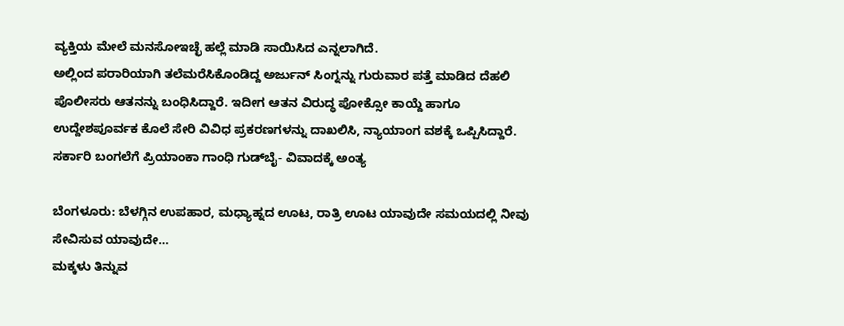ವ್ಯಕ್ತಿಯ ಮೇಲೆ ಮನಸೋಇಚ್ಛೆ ಹಲ್ಲೆ ಮಾಡಿ ಸಾಯಿಸಿದ ಎನ್ನಲಾಗಿದೆ.
ಅಲ್ಲಿಂದ ಪರಾರಿಯಾಗಿ ತಲೆಮರೆಸಿಕೊಂಡಿದ್ದ ಅರ್ಜುನ್ ಸಿಂಗ್ನನ್ನು ಗುರುವಾರ ಪತ್ತೆ ಮಾಡಿದ ದೆಹಲಿ ಪೊಲೀಸರು ಆತನನ್ನು ಬಂಧಿಸಿದ್ದಾರೆ. ಇದೀಗ ಆತನ ವಿರುದ್ಧ ಪೋಕ್ಸೋ ಕಾಯ್ದೆ ಹಾಗೂ ಉದ್ದೇಶಪೂರ್ವಕ ಕೊಲೆ ಸೇರಿ ವಿವಿಧ ಪ್ರಕರಣಗಳನ್ನು ದಾಖಲಿಸಿ, ನ್ಯಾಯಾಂಗ ವಶಕ್ಕೆ ಒಪ್ಪಿಸಿದ್ದಾರೆ.
ಸರ್ಕಾರಿ ಬಂಗಲೆಗೆ ಪ್ರಿಯಾಂಕಾ ಗಾಂಧಿ ಗುಡ್‌ಬೈ- ವಿವಾದಕ್ಕೆ ಅಂತ್ಯ

ಬೆಂಗಳೂರು: ಬೆಳಗ್ಗಿನ ಉಪಹಾರ, ಮಧ್ಯಾಹ್ನದ ಊಟ, ರಾತ್ರಿ ಊಟ ಯಾವುದೇ ಸಮಯದಲ್ಲಿ ನೀವು ಸೇವಿಸುವ ಯಾವುದೇ…
ಮಕ್ಕಳು ತಿನ್ನುವ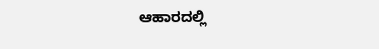ಆಹಾರದಲ್ಲಿ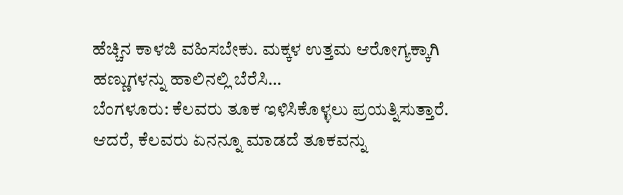ಹೆಚ್ಚಿನ ಕಾಳಜಿ ವಹಿಸಬೇಕು. ಮಕ್ಕಳ ಉತ್ತಮ ಆರೋಗ್ಯಕ್ಕಾಗಿ ಹಣ್ಣುಗಳನ್ನು ಹಾಲಿನಲ್ಲಿ ಬೆರೆಸಿ…
ಬೆಂಗಳೂರು: ಕೆಲವರು ತೂಕ ಇಳಿಸಿಕೊಳ್ಳಲು ಪ್ರಯತ್ನಿಸುತ್ತಾರೆ. ಆದರೆ, ಕೆಲವರು ಏನನ್ನೂ ಮಾಡದೆ ತೂಕವನ್ನು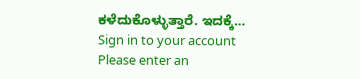ಕಳೆದುಕೊಳ್ಳುತ್ತಾರೆ. ಇದಕ್ಕೆ…
Sign in to your account
Please enter an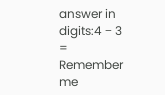answer in digits:4 − 3 =
Remember me